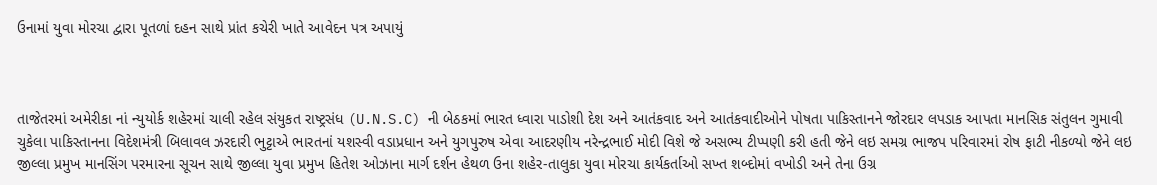ઉનામાં યુવા મોરચા દ્વારા પૂતળાં દહન સાથે પ્રાંત કચેરી ખાતે આવેદન પત્ર અપાયું



તાજેતરમાં અમેરીકા નાં ન્યુયોર્ક શહેરમાં ચાલી રહેલ સંયુકત રાષ્ટ્રસંધ (U.N.S.C) ની બેઠકમાં ભારત ધ્વારા પાડોશી દેશ અને આતંકવાદ અને આતંકવાદીઓને પોષતા પાકિસ્તાનને જોરદાર લપડાક આપતા માનસિક સંતુલન ગુમાવી ચુકેલા પાકિસ્તાનના વિદેશમંત્રી બિલાવલ ઝરદારી ભુટ્ટાએ ભારતનાં યશસ્વી વડાપ્રધાન અને યુગપુરુષ એવા આદરણીય નરેન્દ્રભાઈ મોદી વિશે જે અસભ્ય ટીપ્પણી કરી હતી જેને લઇ સમગ્ર ભાજપ પરિવારમાં રોષ ફાટી નીકળ્યો જેને લઇ જીલ્લા પ્રમુખ માનસિંગ પરમારના સૂચન સાથે જીલ્લા યુવા પ્રમુખ હિતેશ ઓઝાના માર્ગ દર્શન હેથળ ઉના શહેર-તાલુકા યુવા મોરચા કાર્યકર્તાઓ સખ્ત શબ્દોમાં વખોડી અને તેના ઉગ્ર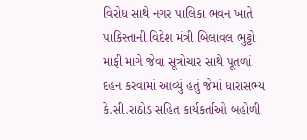વિરોધ સાથે નગર પાલિકા ભવન ખાતે પાકિસ્તાની વિદેશ મંત્રી બિલાવલ ભુટ્ટો માફી માગે જેવા સૂત્રોચાર સાથે પૂતળાં દહન કરવામાં આવ્યું હતું જેમાં ધારાસભ્ય કે.સી.રાઠોડ સહિત કાર્યકર્તાઓ બહોળી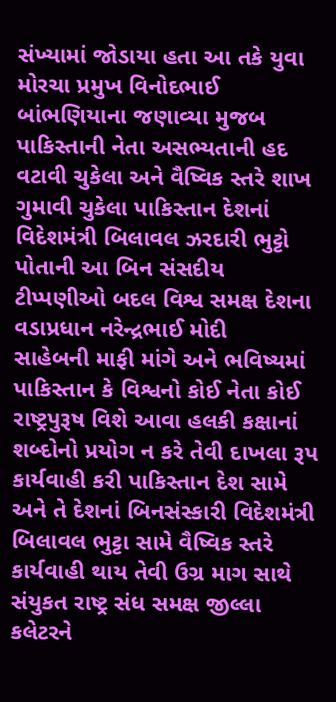સંખ્યામાં જોડાયા હતા આ તકે યુવા મોરચા પ્રમુખ વિનોદભાઈ બાંભણિયાના જણાવ્યા મુજબ પાકિસ્તાની નેતા અસભ્યતાની હદ વટાવી ચુકેલા અને વૈષ્વિક સ્તરે શાખ ગુમાવી ચુકેલા પાકિસ્તાન દેશનાં વિદેશમંત્રી બિલાવલ ઝરદારી ભુટ્ટો પોતાની આ બિન સંસદીય
ટીપ્પણીઓ બદલ વિશ્વ સમક્ષ દેશના વડાપ્રધાન નરેન્દ્રભાઈ મોદી
સાહેબની માફી માંગે અને ભવિષ્યમાં પાકિસ્તાન કે વિશ્વનો કોઈ નેતા કોઈ રાષ્ટ્રપુરૂષ વિશે આવા હલકી કક્ષાનાં શબ્દોનો પ્રયોગ ન કરે તેવી દાખલા રૂપ કાર્યવાહી કરી પાકિસ્તાન દેશ સામે અને તે દેશનાં બિનસંસ્કારી વિદેશમંત્રી બિલાવલ ભુટ્ટા સામે વૈષ્વિક સ્તરે કાર્યવાહી થાય તેવી ઉગ્ર માગ સાથે સંયુકત રાષ્ટ્ર સંધ સમક્ષ જીલ્લા કલેટરને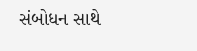સંબોધન સાથે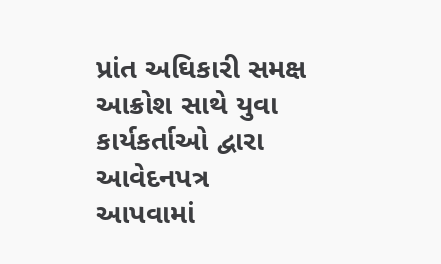પ્રાંત અઘિકારી સમક્ષ આક્રોશ સાથે યુવા કાર્યકર્તાઓ દ્વારા આવેદનપત્ર આપવામાં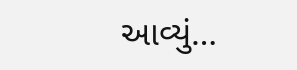આવ્યું…